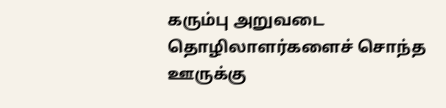கரும்பு அறுவடை தொழிலாளர்களைச் சொந்த ஊருக்கு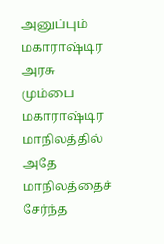அனுப்பும் மகாராஷ்டிர அரசு
மும்பை மகாராஷ்டிர மாநிலத்தில் அதே மாநிலத்தைச் சேர்ந்த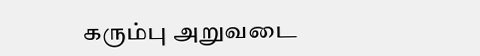கரும்பு அறுவடை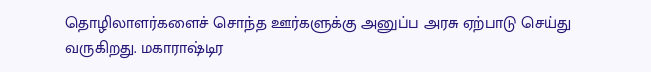தொழிலாளர்களைச் சொந்த ஊர்களுக்கு அனுப்ப அரசு ஏற்பாடு செய்து வருகிறது. மகாராஷ்டிர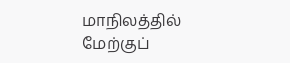மாநிலத்தில் மேற்குப்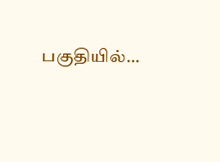பகுதியில்…